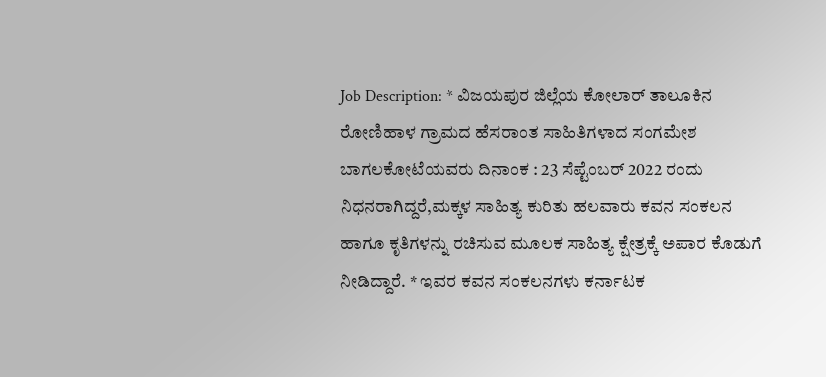Job Description: * ವಿಜಯಪುರ ಜಿಲ್ಲೆಯ ಕೋಲಾರ್ ತಾಲೂಕಿನ ರೋಣಿಹಾಳ ಗ್ರಾಮದ ಹೆಸರಾಂತ ಸಾಹಿತಿಗಳಾದ ಸಂಗಮೇಶ ಬಾಗಲಕೋಟೆಯವರು ದಿನಾಂಕ : 23 ಸೆಪ್ಟೆಂಬರ್ 2022 ರಂದು ನಿಧನರಾಗಿದ್ದರೆ,ಮಕ್ಕಳ ಸಾಹಿತ್ಯ ಕುರಿತು ಹಲವಾರು ಕವನ ಸಂಕಲನ ಹಾಗೂ ಕೃತಿಗಳನ್ನು ರಚಿಸುವ ಮೂಲಕ ಸಾಹಿತ್ಯ ಕ್ಷೇತ್ರಕ್ಕೆ ಅಪಾರ ಕೊಡುಗೆ ನೀಡಿದ್ದಾರೆ. * ಇವರ ಕವನ ಸಂಕಲನಗಳು ಕರ್ನಾಟಕ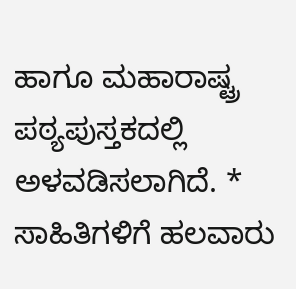ಹಾಗೂ ಮಹಾರಾಷ್ಟ್ರ ಪಠ್ಯಪುಸ್ತಕದಲ್ಲಿ ಅಳವಡಿಸಲಾಗಿದೆ. * ಸಾಹಿತಿಗಳಿಗೆ ಹಲವಾರು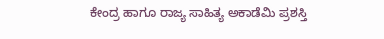ಕೇಂದ್ರ ಹಾಗೂ ರಾಜ್ಯ ಸಾಹಿತ್ಯ ಅಕಾಡೆಮಿ ಪ್ರಶಸ್ತಿ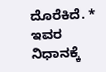ದೊರೆಕಿದೆ. * ಇವರ ನಿಧಾನಕ್ಕೆ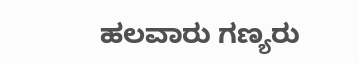ಹಲವಾರು ಗಣ್ಯರು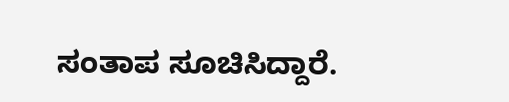ಸಂತಾಪ ಸೂಚಿಸಿದ್ದಾರೆ.